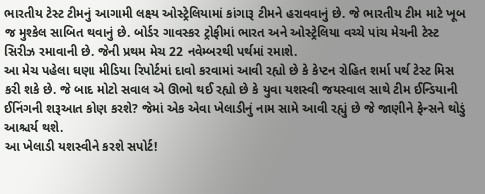ભારતીય ટેસ્ટ ટીમનું આગામી લક્ષ્ય ઓસ્ટ્રેલિયામાં કાંગારૂ ટીમને હરાવવાનું છે. જે ભારતીય ટીમ માટે ખૂબ જ મુશ્કેલ સાબિત થવાનું છે. બોર્ડર ગાવસ્કર ટ્રોફીમાં ભારત અને ઓસ્ટ્રેલિયા વચ્ચે પાંચ મેચની ટેસ્ટ સિરીઝ રમાવાની છે. જેની પ્રથમ મેચ 22 નવેમ્બરથી પર્થમાં રમાશે.
આ મેચ પહેલા ઘણા મીડિયા રિપોર્ટમાં દાવો કરવામાં આવી રહ્યો છે કે કેપ્ટન રોહિત શર્મા પર્થ ટેસ્ટ મિસ કરી શકે છે. જે બાદ મોટો સવાલ એ ઊભો થઈ રહ્યો છે કે યુવા યશસ્વી જયસ્વાલ સાથે ટીમ ઈન્ડિયાની ઈનિંગની શરૂઆત કોણ કરશે? જેમાં એક એવા ખેલાડીનું નામ સામે આવી રહ્યું છે જે જાણીને ફેન્સને થોડું આશ્ચર્ય થશે.
આ ખેલાડી યશસ્વીને કરશે સપોર્ટ!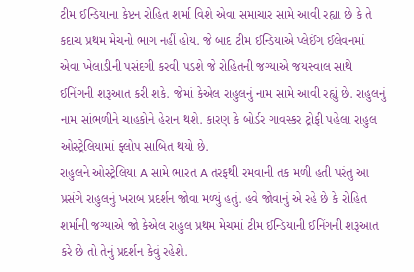ટીમ ઈન્ડિયાના કેપ્ટન રોહિત શર્મા વિશે એવા સમાચાર સામે આવી રહ્યા છે કે તે કદાચ પ્રથમ મેચનો ભાગ નહીં હોય. જે બાદ ટીમ ઈન્ડિયાએ પ્લેઈંગ ઈલેવનમાં એવા ખેલાડીની પસંદગી કરવી પડશે જે રોહિતની જગ્યાએ જયસ્વાલ સાથે ઈનિંગની શરૂઆત કરી શકે. જેમાં કેએલ રાહુલનું નામ સામે આવી રહ્યું છે. રાહુલનું નામ સાંભળીને ચાહકોને હેરાન થશે. કારણ કે બોર્ડર ગાવસ્કર ટ્રોફી પહેલા રાહુલ ઓસ્ટ્રેલિયામાં ફ્લોપ સાબિત થયો છે.
રાહુલને ઓસ્ટ્રેલિયા A સામે ભારત A તરફથી રમવાની તક મળી હતી પરંતુ આ પ્રસંગે રાહુલનું ખરાબ પ્રદર્શન જોવા મળ્યું હતું. હવે જોવાનું એ રહે છે કે રોહિત શર્માની જગ્યાએ જો કેએલ રાહુલ પ્રથમ મેચમાં ટીમ ઈન્ડિયાની ઈનિંગની શરૂઆત કરે છે તો તેનું પ્રદર્શન કેવું રહેશે.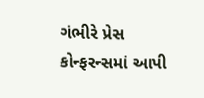ગંભીરે પ્રેસ કોન્ફરન્સમાં આપી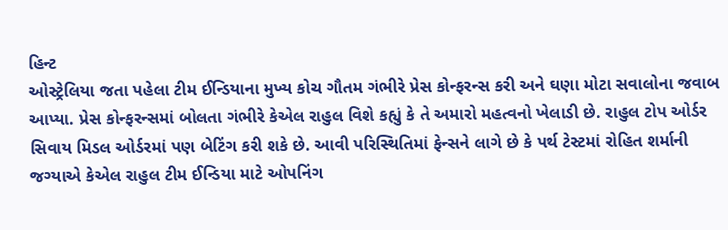હિન્ટ
ઓસ્ટ્રેલિયા જતા પહેલા ટીમ ઈન્ડિયાના મુખ્ય કોચ ગૌતમ ગંભીરે પ્રેસ કોન્ફરન્સ કરી અને ઘણા મોટા સવાલોના જવાબ આપ્યા. પ્રેસ કોન્ફરન્સમાં બોલતા ગંભીરે કેએલ રાહુલ વિશે કહ્યું કે તે અમારો મહત્વનો ખેલાડી છે. રાહુલ ટોપ ઓર્ડર સિવાય મિડલ ઓર્ડરમાં પણ બેટિંગ કરી શકે છે. આવી પરિસ્થિતિમાં ફેન્સને લાગે છે કે પર્થ ટેસ્ટમાં રોહિત શર્માની જગ્યાએ કેએલ રાહુલ ટીમ ઈન્ડિયા માટે ઓપનિંગ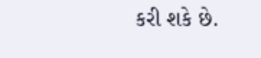કરી શકે છે.